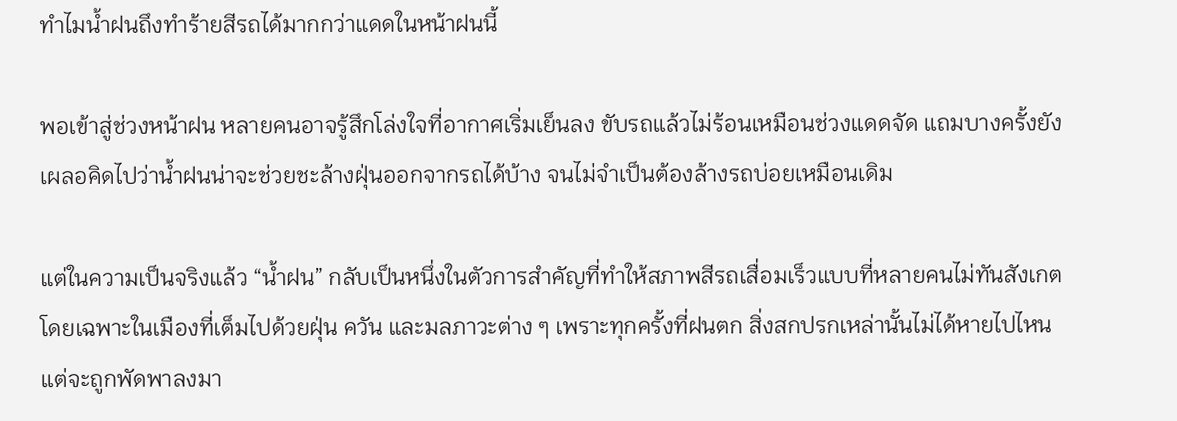ทำไมน้ำฝนถึงทำร้ายสีรถได้มากกว่าแดดในหน้าฝนนี้

พอเข้าสู่ช่วงหน้าฝน หลายคนอาจรู้สึกโล่งใจที่อากาศเริ่มเย็นลง ขับรถแล้วไม่ร้อนเหมือนช่วงแดดจัด แถมบางครั้งยังเผลอคิดไปว่าน้ำฝนน่าจะช่วยชะล้างฝุ่นออกจากรถได้บ้าง จนไม่จำเป็นต้องล้างรถบ่อยเหมือนเดิม

แต่ในความเป็นจริงแล้ว “น้ำฝน” กลับเป็นหนึ่งในตัวการสำคัญที่ทำให้สภาพสีรถเสื่อมเร็วแบบที่หลายคนไม่ทันสังเกต โดยเฉพาะในเมืองที่เต็มไปด้วยฝุ่น ควัน และมลภาวะต่าง ๆ เพราะทุกครั้งที่ฝนตก สิ่งสกปรกเหล่านั้นไม่ได้หายไปไหน แต่จะถูกพัดพาลงมา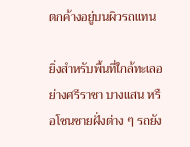ตกค้างอยู่บนผิวรถแทน

ยิ่งสำหรับพื้นที่ใกล้ทะเลอย่างศรีราชา บางแสน หรือโซนชายฝั่งต่าง ๆ รถยัง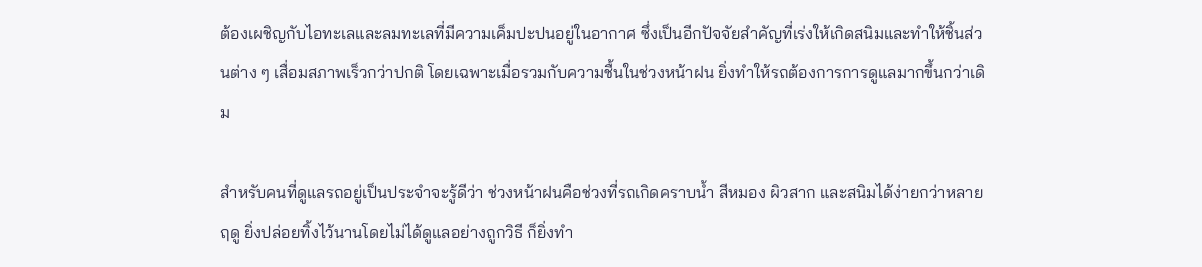ต้องเผชิญกับไอทะเลและลมทะเลที่มีความเค็มปะปนอยู่ในอากาศ ซึ่งเป็นอีกปัจจัยสำคัญที่เร่งให้เกิดสนิมและทำให้ชิ้นส่วนต่าง ๆ เสื่อมสภาพเร็วกว่าปกติ โดยเฉพาะเมื่อรวมกับความชื้นในช่วงหน้าฝน ยิ่งทำให้รถต้องการการดูแลมากขึ้นกว่าเดิม

สำหรับคนที่ดูแลรถอยู่เป็นประจำจะรู้ดีว่า ช่วงหน้าฝนคือช่วงที่รถเกิดคราบน้ำ สีหมอง ผิวสาก และสนิมได้ง่ายกว่าหลายฤดู ยิ่งปล่อยทิ้งไว้นานโดยไม่ได้ดูแลอย่างถูกวิธี ก็ยิ่งทำ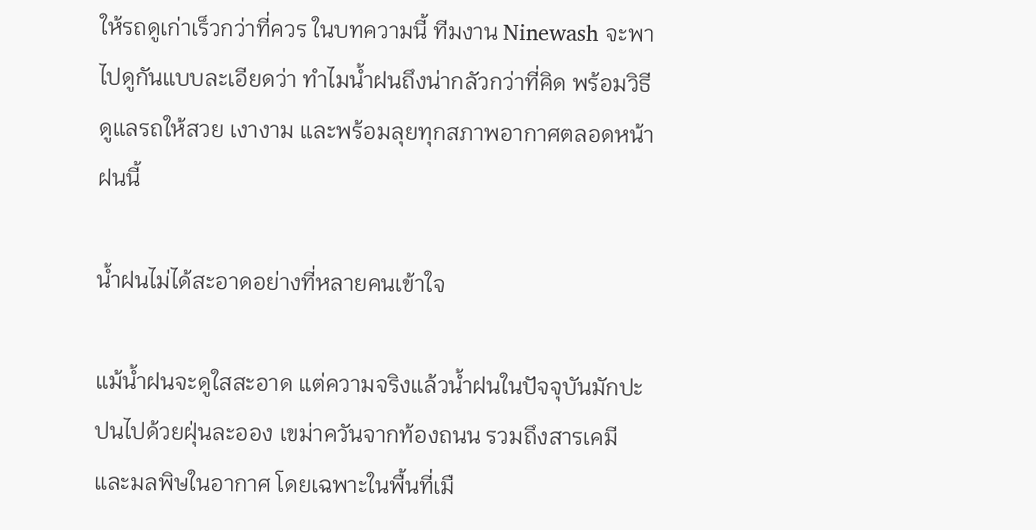ให้รถดูเก่าเร็วกว่าที่ควร ในบทความนี้ ทีมงาน Ninewash จะพาไปดูกันแบบละเอียดว่า ทำไมน้ำฝนถึงน่ากลัวกว่าที่คิด พร้อมวิธีดูแลรถให้สวย เงางาม และพร้อมลุยทุกสภาพอากาศตลอดหน้าฝนนี้

น้ำฝนไม่ได้สะอาดอย่างที่หลายคนเข้าใจ

แม้น้ำฝนจะดูใสสะอาด แต่ความจริงแล้วน้ำฝนในปัจจุบันมักปะปนไปด้วยฝุ่นละออง เขม่าควันจากท้องถนน รวมถึงสารเคมีและมลพิษในอากาศ โดยเฉพาะในพื้นที่เมื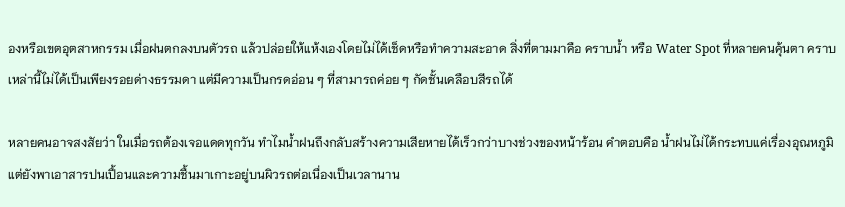องหรือเขตอุตสาหกรรม เมื่อฝนตกลงบนตัวรถ แล้วปล่อยให้แห้งเองโดยไม่ได้เช็ดหรือทำความสะอาด สิ่งที่ตามมาคือ คราบน้ำ หรือ Water Spot ที่หลายคนคุ้นตา คราบเหล่านี้ไม่ได้เป็นเพียงรอยด่างธรรมดา แต่มีความเป็นกรดอ่อน ๆ ที่สามารถค่อย ๆ กัดชั้นเคลือบสีรถได้

หลายคนอาจสงสัยว่า ในเมื่อรถต้องเจอแดดทุกวัน ทำไมน้ำฝนถึงกลับสร้างความเสียหายได้เร็วกว่าบางช่วงของหน้าร้อน คำตอบคือ น้ำฝนไม่ได้กระทบแค่เรื่องอุณหภูมิ แต่ยังพาเอาสารปนเปื้อนและความชื้นมาเกาะอยู่บนผิวรถต่อเนื่องเป็นเวลานาน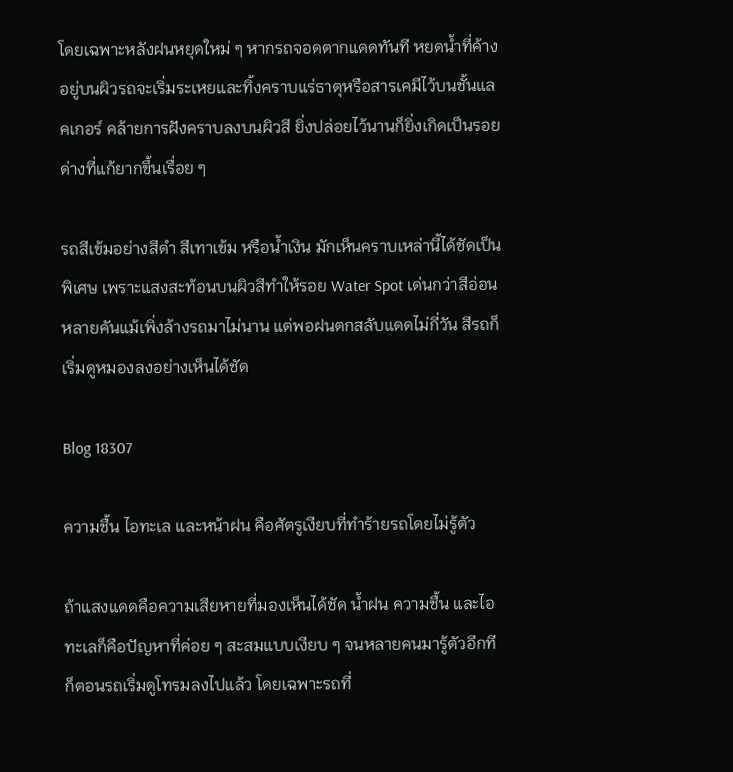โดยเฉพาะหลังฝนหยุดใหม่ ๆ หากรถจอดตากแดดทันที หยดน้ำที่ค้างอยู่บนผิวรถจะเริ่มระเหยและทิ้งคราบแร่ธาตุหรือสารเคมีไว้บนชั้นแลคเกอร์ คล้ายการฝังคราบลงบนผิวสี ยิ่งปล่อยไว้นานก็ยิ่งเกิดเป็นรอยด่างที่แก้ยากขึ้นเรื่อย ๆ

รถสีเข้มอย่างสีดำ สีเทาเข้ม หรือน้ำเงิน มักเห็นคราบเหล่านี้ได้ชัดเป็นพิเศษ เพราะแสงสะท้อนบนผิวสีทำให้รอย Water Spot เด่นกว่าสีอ่อน หลายคันแม้เพิ่งล้างรถมาไม่นาน แต่พอฝนตกสลับแดดไม่กี่วัน สีรถก็เริ่มดูหมองลงอย่างเห็นได้ชัด

Blog 18307

ความชื้น ไอทะเล และหน้าฝน คือศัตรูเงียบที่ทำร้ายรถโดยไม่รู้ตัว

ถ้าแสงแดดคือความเสียหายที่มองเห็นได้ชัด น้ำฝน ความชื้น และไอทะเลก็คือปัญหาที่ค่อย ๆ สะสมแบบเงียบ ๆ จนหลายคนมารู้ตัวอีกทีก็ตอนรถเริ่มดูโทรมลงไปแล้ว โดยเฉพาะรถที่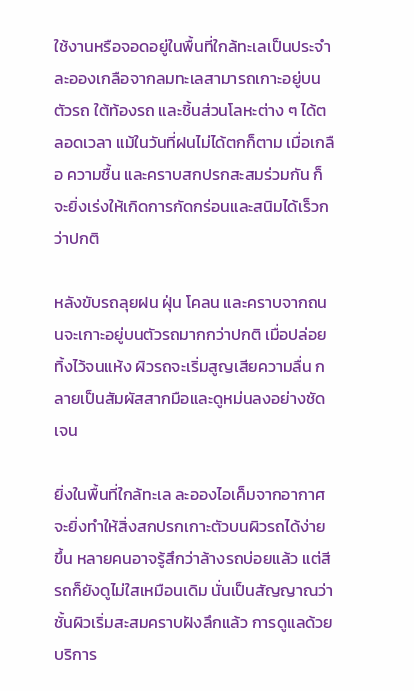ใช้งานหรือจอดอยู่ในพื้นที่ใกล้ทะเลเป็นประจำ ละอองเกลือจากลมทะเลสามารถเกาะอยู่บนตัวรถ ใต้ท้องรถ และชิ้นส่วนโลหะต่าง ๆ ได้ตลอดเวลา แม้ในวันที่ฝนไม่ได้ตกก็ตาม เมื่อเกลือ ความชื้น และคราบสกปรกสะสมร่วมกัน ก็จะยิ่งเร่งให้เกิดการกัดกร่อนและสนิมได้เร็วกว่าปกติ

หลังขับรถลุยฝน ฝุ่น โคลน และคราบจากถนนจะเกาะอยู่บนตัวรถมากกว่าปกติ เมื่อปล่อยทิ้งไว้จนแห้ง ผิวรถจะเริ่มสูญเสียความลื่น กลายเป็นสัมผัสสากมือและดูหม่นลงอย่างชัดเจน

ยิ่งในพื้นที่ใกล้ทะเล ละอองไอเค็มจากอากาศจะยิ่งทำให้สิ่งสกปรกเกาะตัวบนผิวรถได้ง่ายขึ้น หลายคนอาจรู้สึกว่าล้างรถบ่อยแล้ว แต่สีรถก็ยังดูไม่ใสเหมือนเดิม นั่นเป็นสัญญาณว่าชั้นผิวเริ่มสะสมคราบฝังลึกแล้ว การดูแลด้วยบริการ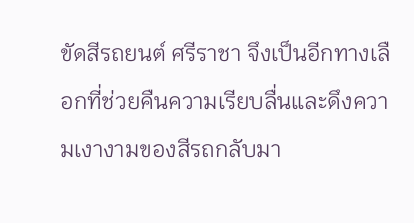ขัดสีรถยนต์ ศรีราชา จึงเป็นอีกทางเลือกที่ช่วยคืนความเรียบลื่นและดึงความเงางามของสีรถกลับมา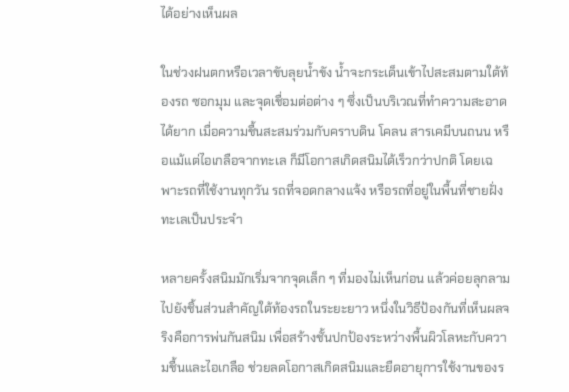ได้อย่างเห็นผล

ในช่วงฝนตกหรือเวลาขับลุยน้ำขัง น้ำจะกระเด็นเข้าไปสะสมตามใต้ท้องรถ ซอกมุม และจุดเชื่อมต่อต่าง ๆ ซึ่งเป็นบริเวณที่ทำความสะอาดได้ยาก เมื่อความชื้นสะสมร่วมกับคราบดิน โคลน สารเคมีบนถนน หรือแม้แต่ไอเกลือจากทะเล ก็มีโอกาสเกิดสนิมได้เร็วกว่าปกติ โดยเฉพาะรถที่ใช้งานทุกวัน รถที่จอดกลางแจ้ง หรือรถที่อยู่ในพื้นที่ชายฝั่งทะเลเป็นประจำ

หลายครั้งสนิมมักเริ่มจากจุดเล็ก ๆ ที่มองไม่เห็นก่อน แล้วค่อยลุกลามไปยังชิ้นส่วนสำคัญใต้ท้องรถในระยะยาว หนึ่งในวิธีป้องกันที่เห็นผลจริงคือการพ่นกันสนิม เพื่อสร้างชั้นปกป้องระหว่างพื้นผิวโลหะกับความชื้นและไอเกลือ ช่วยลดโอกาสเกิดสนิมและยืดอายุการใช้งานของร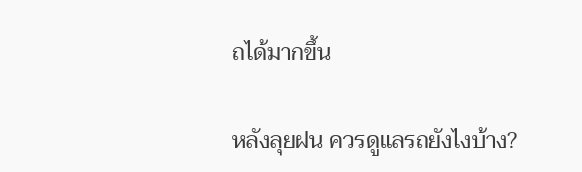ถได้มากขึ้น

หลังลุยฝน ควรดูแลรถยังไงบ้าง?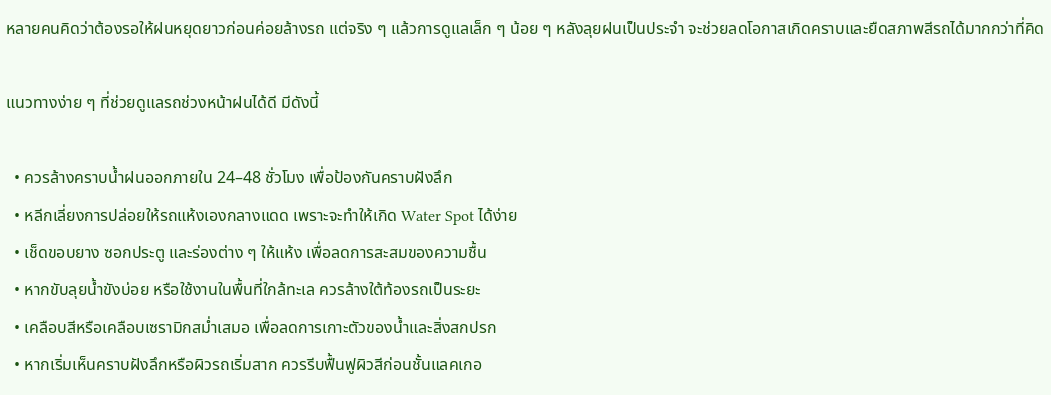หลายคนคิดว่าต้องรอให้ฝนหยุดยาวก่อนค่อยล้างรถ แต่จริง ๆ แล้วการดูแลเล็ก ๆ น้อย ๆ หลังลุยฝนเป็นประจำ จะช่วยลดโอกาสเกิดคราบและยืดสภาพสีรถได้มากกว่าที่คิด

แนวทางง่าย ๆ ที่ช่วยดูแลรถช่วงหน้าฝนได้ดี มีดังนี้

  • ควรล้างคราบน้ำฝนออกภายใน 24–48 ชั่วโมง เพื่อป้องกันคราบฝังลึก
  • หลีกเลี่ยงการปล่อยให้รถแห้งเองกลางแดด เพราะจะทำให้เกิด Water Spot ได้ง่าย
  • เช็ดขอบยาง ซอกประตู และร่องต่าง ๆ ให้แห้ง เพื่อลดการสะสมของความชื้น
  • หากขับลุยน้ำขังบ่อย หรือใช้งานในพื้นที่ใกล้ทะเล ควรล้างใต้ท้องรถเป็นระยะ
  • เคลือบสีหรือเคลือบเซรามิกสม่ำเสมอ เพื่อลดการเกาะตัวของน้ำและสิ่งสกปรก
  • หากเริ่มเห็นคราบฝังลึกหรือผิวรถเริ่มสาก ควรรีบฟื้นฟูผิวสีก่อนชั้นแลคเกอ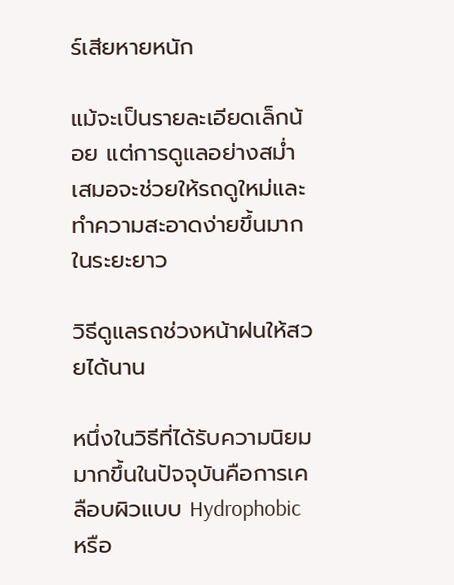ร์เสียหายหนัก

แม้จะเป็นรายละเอียดเล็กน้อย แต่การดูแลอย่างสม่ำเสมอจะช่วยให้รถดูใหม่และทำความสะอาดง่ายขึ้นมากในระยะยาว

วิธีดูแลรถช่วงหน้าฝนให้สวยได้นาน

หนึ่งในวิธีที่ได้รับความนิยมมากขึ้นในปัจจุบันคือการเคลือบผิวแบบ Hydrophobic หรือ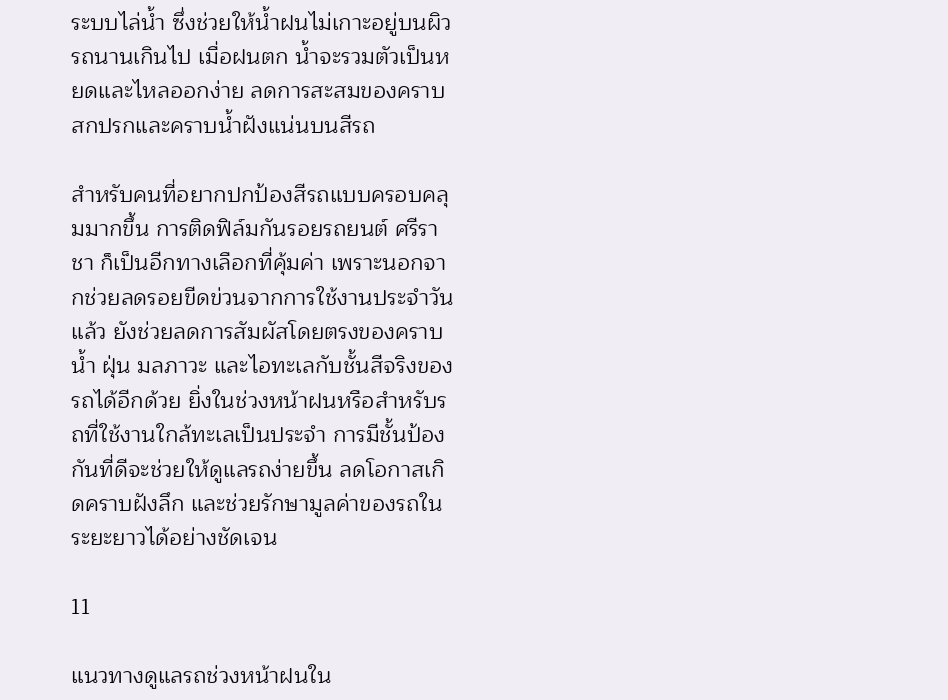ระบบไล่น้ำ ซึ่งช่วยให้น้ำฝนไม่เกาะอยู่บนผิวรถนานเกินไป เมื่อฝนตก น้ำจะรวมตัวเป็นหยดและไหลออกง่าย ลดการสะสมของคราบสกปรกและคราบน้ำฝังแน่นบนสีรถ

สำหรับคนที่อยากปกป้องสีรถแบบครอบคลุมมากขึ้น การติดฟิล์มกันรอยรถยนต์ ศรีราชา ก็เป็นอีกทางเลือกที่คุ้มค่า เพราะนอกจากช่วยลดรอยขีดข่วนจากการใช้งานประจำวันแล้ว ยังช่วยลดการสัมผัสโดยตรงของคราบน้ำ ฝุ่น มลภาวะ และไอทะเลกับชั้นสีจริงของรถได้อีกด้วย ยิ่งในช่วงหน้าฝนหรือสำหรับรถที่ใช้งานใกล้ทะเลเป็นประจำ การมีชั้นป้องกันที่ดีจะช่วยให้ดูแลรถง่ายขึ้น ลดโอกาสเกิดคราบฝังลึก และช่วยรักษามูลค่าของรถในระยะยาวได้อย่างชัดเจน

11

แนวทางดูแลรถช่วงหน้าฝนใน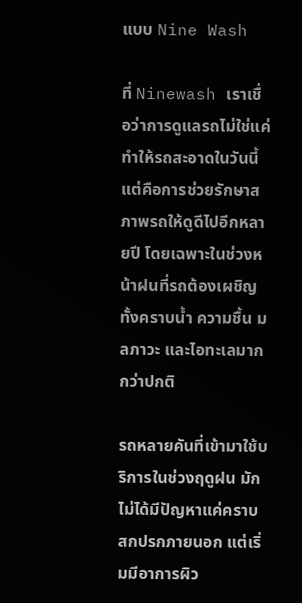แบบ Nine Wash

ที่ Ninewash เราเชื่อว่าการดูแลรถไม่ใช่แค่ทำให้รถสะอาดในวันนี้ แต่คือการช่วยรักษาสภาพรถให้ดูดีไปอีกหลายปี โดยเฉพาะในช่วงหน้าฝนที่รถต้องเผชิญทั้งคราบน้ำ ความชื้น มลภาวะ และไอทะเลมากกว่าปกติ

รถหลายคันที่เข้ามาใช้บริการในช่วงฤดูฝน มักไม่ได้มีปัญหาแค่คราบสกปรกภายนอก แต่เริ่มมีอาการผิว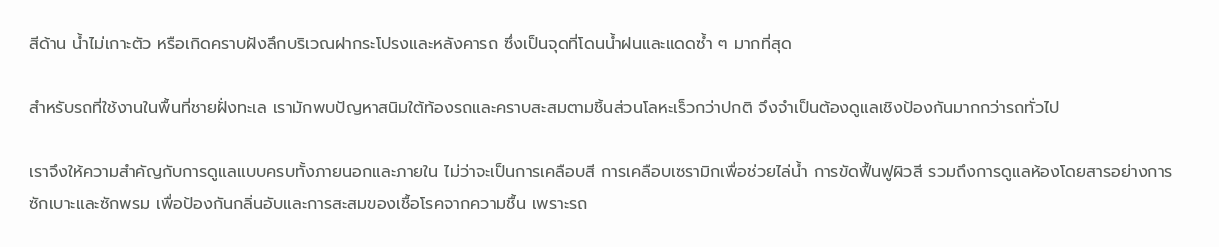สีด้าน น้ำไม่เกาะตัว หรือเกิดคราบฝังลึกบริเวณฝากระโปรงและหลังคารถ ซึ่งเป็นจุดที่โดนน้ำฝนและแดดซ้ำ ๆ มากที่สุด

สำหรับรถที่ใช้งานในพื้นที่ชายฝั่งทะเล เรามักพบปัญหาสนิมใต้ท้องรถและคราบสะสมตามชิ้นส่วนโลหะเร็วกว่าปกติ จึงจำเป็นต้องดูแลเชิงป้องกันมากกว่ารถทั่วไป

เราจึงให้ความสำคัญกับการดูแลแบบครบทั้งภายนอกและภายใน ไม่ว่าจะเป็นการเคลือบสี การเคลือบเซรามิกเพื่อช่วยไล่น้ำ การขัดฟื้นฟูผิวสี รวมถึงการดูแลห้องโดยสารอย่างการซักเบาะและซักพรม เพื่อป้องกันกลิ่นอับและการสะสมของเชื้อโรคจากความชื้น เพราะรถ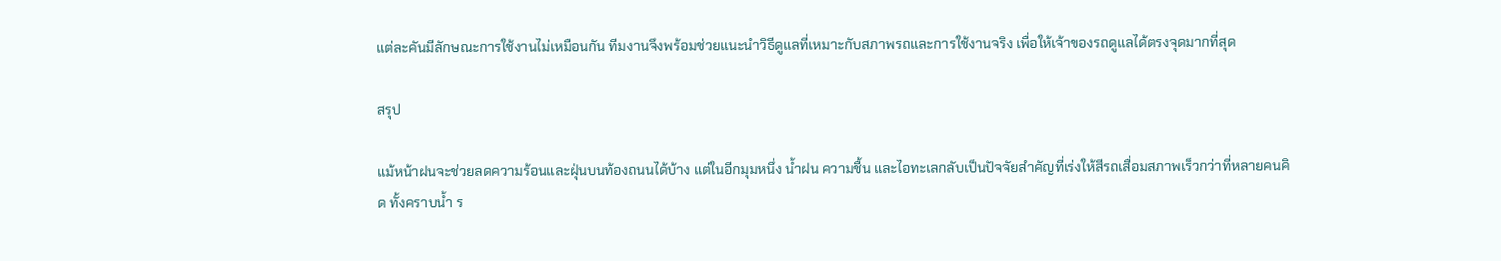แต่ละคันมีลักษณะการใช้งานไม่เหมือนกัน ทีมงานจึงพร้อมช่วยแนะนำวิธีดูแลที่เหมาะกับสภาพรถและการใช้งานจริง เพื่อให้เจ้าของรถดูแลได้ตรงจุดมากที่สุด

สรุป

แม้หน้าฝนจะช่วยลดความร้อนและฝุ่นบนท้องถนนได้บ้าง แต่ในอีกมุมหนึ่ง น้ำฝน ความชื้น และไอทะเลกลับเป็นปัจจัยสำคัญที่เร่งให้สีรถเสื่อมสภาพเร็วกว่าที่หลายคนคิด ทั้งคราบน้ำ ร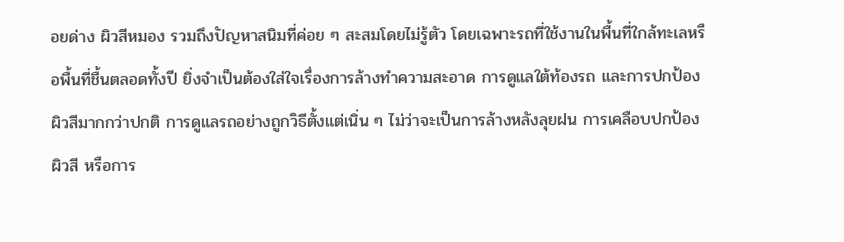อยด่าง ผิวสีหมอง รวมถึงปัญหาสนิมที่ค่อย ๆ สะสมโดยไม่รู้ตัว โดยเฉพาะรถที่ใช้งานในพื้นที่ใกล้ทะเลหรือพื้นที่ชื้นตลอดทั้งปี ยิ่งจำเป็นต้องใส่ใจเรื่องการล้างทำความสะอาด การดูแลใต้ท้องรถ และการปกป้องผิวสีมากกว่าปกติ การดูแลรถอย่างถูกวิธีตั้งแต่เนิ่น ๆ ไม่ว่าจะเป็นการล้างหลังลุยฝน การเคลือบปกป้องผิวสี หรือการ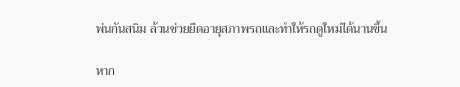พ่นกันสนิม ล้วนช่วยยืดอายุสภาพรถและทำให้รถดูใหม่ได้นานขึ้น

หาก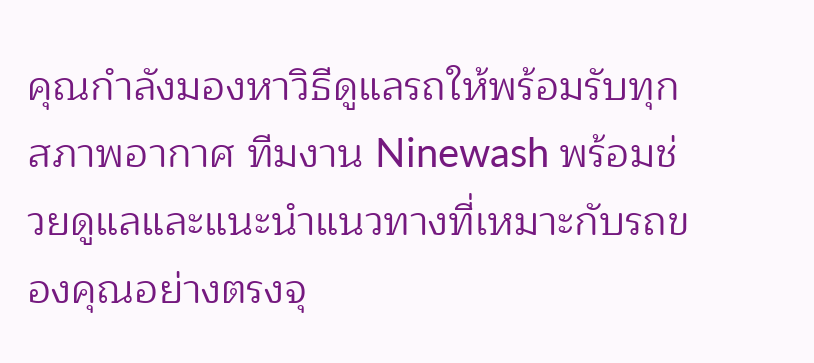คุณกำลังมองหาวิธีดูแลรถให้พร้อมรับทุกสภาพอากาศ ทีมงาน Ninewash พร้อมช่วยดูแลและแนะนำแนวทางที่เหมาะกับรถของคุณอย่างตรงจุ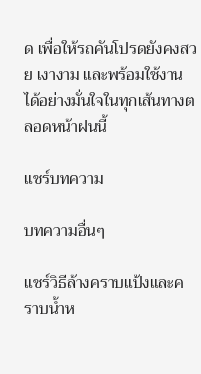ด เพื่อให้รถคันโปรดยังคงสวย เงางาม และพร้อมใช้งานได้อย่างมั่นใจในทุกเส้นทางตลอดหน้าฝนนี้

แชร์บทความ

บทความอื่นๆ

แชร์วิธีล้างคราบแป้งและคราบน้ำห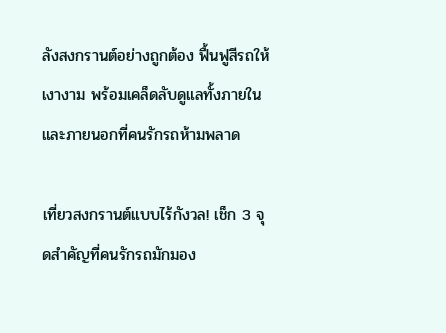ลังสงกรานต์อย่างถูกต้อง ฟื้นฟูสีรถให้เงางาม พร้อมเคล็ดลับดูแลทั้งภายในและภายนอกที่คนรักรถห้ามพลาด

เที่ยวสงกรานต์แบบไร้กังวล! เช็ก 3 จุดสำคัญที่คนรักรถมักมอง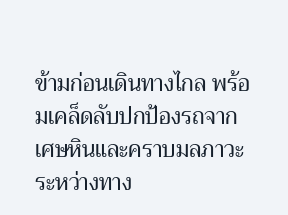ข้ามก่อนเดินทางไกล พร้อมเคล็ดลับปกป้องรถจากเศษหินและคราบมลภาวะระหว่างทาง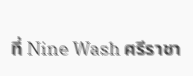ที่ Nine Wash ศรีราชา